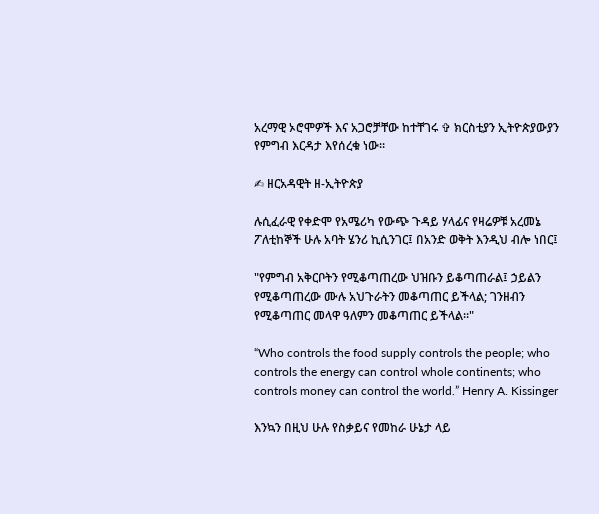አረማዊ ኦሮሞዎች እና አጋሮቻቸው ከተቸገሩ ✞ ክርስቲያን ኢትዮጵያውያን የምግብ እርዳታ እየሰረቁ ነው።

✍ ዘርአዳዊት ዘ-ኢትዮጵያ

ሉሲፈራዊ የቀድሞ የአሜሪካ የውጭ ጉዳይ ሃላፊና የዛሬዎቹ አረመኔ ፖለቲከኞች ሁሉ አባት ሄንሪ ኪሲንገር፤ በአንድ ወቅት እንዲህ ብሎ ነበር፤

"የምግብ አቅርቦትን የሚቆጣጠረው ህዝቡን ይቆጣጠራል፤ ኃይልን የሚቆጣጠረው ሙሉ አህጉራትን መቆጣጠር ይችላል; ገንዘብን የሚቆጣጠር መላዋ ዓለምን መቆጣጠር ይችላል።"

“Who controls the food supply controls the people; who controls the energy can control whole continents; who controls money can control the world.” Henry A. Kissinger

እንኳን በዚህ ሁሉ የስቃይና የመከራ ሁኔታ ላይ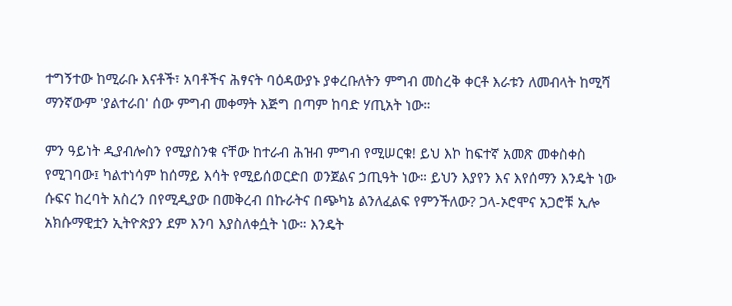ተግኝተው ከሚራቡ እናቶች፣ አባቶችና ሕፃናት ባዕዳውያኑ ያቀረቡለትን ምግብ መስረቅ ቀርቶ እራቱን ለመብላት ከሚሻ ማንኛውም 'ያልተራበ' ሰው ምግብ መቀማት እጅግ በጣም ከባድ ሃጢአት ነው።

ምን ዓይነት ዲያብሎስን የሚያስንቁ ናቸው ከተራብ ሕዝብ ምግብ የሚሠርቁ! ይህ እኮ ከፍተኛ አመጽ መቀስቀስ የሚገባው፤ ካልተነሳም ከሰማይ እሳት የሚይሰወርድበ ወንጀልና ኃጢዓት ነው። ይህን እያየን እና እየሰማን እንዴት ነው ሱፍና ከረባት አስረን በየሚዲያው በመቅረብ በኩራትና በጭካኔ ልንለፈልፍ የምንችለው? ጋላ-ኦሮሞና አጋሮቹ ኢሎ አክሱማዊቷን ኢትዮጵያን ደም እንባ እያስለቀሷት ነው። እንዴት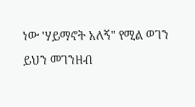ነው 'ሃይማኖት አለኝ" የሚል ወገን ይህን መገንዘብ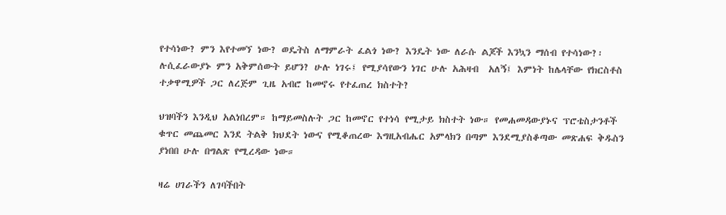የተሳነው? ምን እየተመኘ ነው? ወዴትስ ለማምራት ፈልጎ ነው? እንዴት ነው ለራሱ ልጆች እንኳን ማሰብ የተሳነው?፡ሉሲፈራውያኑ ምን አቅምሰውት ይሆን? ሁሉ ነገሩ፤ የሚያሳየውን ነገር ሁሉ አሕዛብ  አለኝ፤ እምነት ከሌላቸው የክርስቶስ ተቃዋሚዎች ጋር ለረጅም ጊዜ አብሮ ከመኖሩ የተፈጠረ ክስተት?

ህዝባችን እንዲህ አልነበረም። ከማይመስሉት ጋር ከመኖር የተነሳ የሚታይ ክስተት ነው። የመሐመዳውያኑና ፕሮቴስታንቶች ቁጥር መጨመር እንደ ትልቅ ክህደት ነውና የሚቆጠረው እግዚአብሔር አምላክን በጣም እንደሚያስቆጣው መጽሐፍ ቅዱስን ያነበበ ሁሉ በግልጽ የሚረዳው ነው።

ዛሬ ሀገራችን ለገባችበት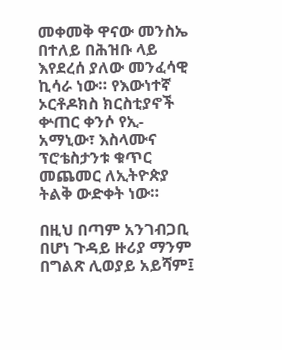መቀመቅ ዋናው መንስኤ በተለይ በሕዝቡ ላይ እየደረሰ ያለው መንፈሳዊ ኪሳራ ነው። የእውነተኛ ኦርቶዶክስ ክርስቲያኖች ቍጠር ቀንሶ የኢ-አማኒው፣ እስላሙና ፕሮቴስታንቱ ቁጥር መጨመር ለኢትዮጵያ ትልቅ ውድቀት ነው።

በዚህ በጣም አንገብጋቢ በሆነ ጉዳይ ዙሪያ ማንም በግልጽ ሊወያይ አይሻም፤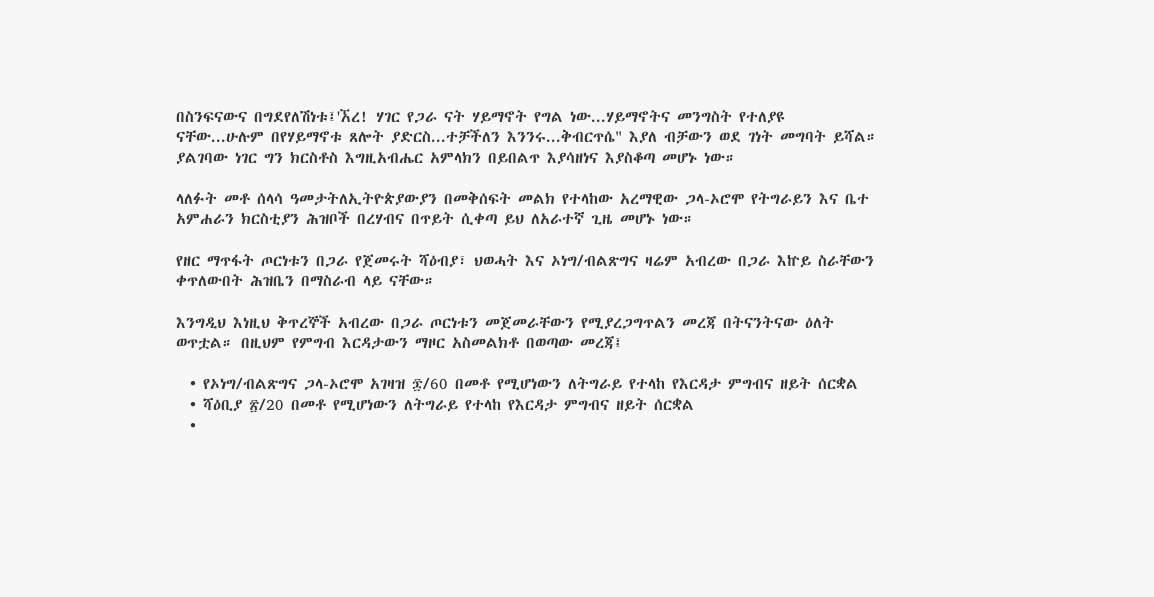በስንፍናውና በግደየለሽነቱ፤'ኧረ! ሃገር የጋራ ናት ሃይማኖት የግል ነው...ሃይማኖትና መንግስት የተለያዩ ናቸው...ሁሉም በየሃይማኖቱ ጸሎት ያድርስ...ተቻችለን እንንሩ...ቅብርጥሴ" እያለ ብቻውን ወደ ገነት መግባት ይሻል። ያልገባው ነገር ግን ክርስቶስ እግዚአብሔር አምላክን በይበልጥ እያሳዘነና እያስቆጣ መሆኑ ነው።

ላለፉት መቶ ሰላሳ ዓመታትለኢትዮጵያውያን በመቅሰፍት መልክ የተላከው አረማዊው ጋላ-ኦሮሞ የትግራይን እና ቤተ አምሐራን ክርስቲያን ሕዝቦች በረሃብና በጥይት ሲቀጣ ይህ ለአራተኛ ጊዜ መሆኑ ነው።

የዘር ማጥፋት ጦርነቱን በጋራ የጀመሩት ሻዕብያ፣ ህወሓት እና ኦነግ/ብልጽግና ዛሬም አብረው በጋራ እኵይ ስራቸውን ቀጥለውበት ሕዝቤን በማስራብ ላይ ናቸው።

እንግዲህ እነዚህ ቅጥረኞች አብረው በጋራ ጦርነቱን መጀመራቸውን የሚያረጋግጥልን መረጃ በትናንትናው ዕለት ወጥቷል። በዚህም የምግብ እርዳታውን ማዞር አስመልክቶ በወጣው መረጃ፤

  • የኦነግ/ብልጽግና ጋላ-ኦሮሞ አገዛዝ ፷/60 በመቶ የሚሆነውን ለትግራይ የተላከ የእርዳታ ምግብና ዘይት ሰርቋል
  • ሻዕቢያ ፳/20 በመቶ የሚሆነውን ለትግራይ የተላከ የእርዳታ ምግብና ዘይት ሰርቋል
  •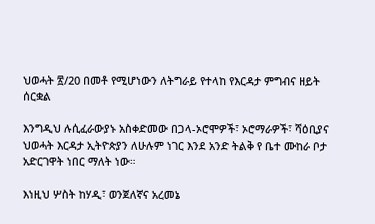ህወሓት ፳/20 በመቶ የሚሆነውን ለትግራይ የተላከ የእርዳታ ምግብና ዘይት ሰርቋል

እንግዲህ ሉሲፈራውያኑ አስቀድመው በጋላ-ኦሮሞዎች፣ ኦሮማራዎች፣ ሻዕቢያና ህወሓት እርዳታ ኢትዮጵያን ለሁሉም ነገር እንደ አንድ ትልቅ የ ቤተ ሙከራ ቦታ አድርገዋት ነበር ማለት ነው።

እነዚህ ሦስት ከሃዲ፣ ወንጀለኛና አረመኔ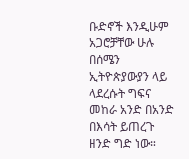ቡድኖች እንዲሁም አጋሮቻቸው ሁሉ በሰሜን ኢትዮጵያውያን ላይ ላደረሱት ግፍና መከራ አንድ በአንድ በእሳት ይጠረጉ ዘንድ ግድ ነው።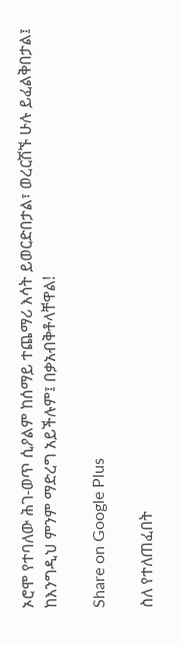ኦሮሞ የተባለው ሕገ-ወጥ ሲዖልም ከሰማይ ተጨማሪ እሳት ይወርድበታል፣ ወረርሽኙ ሁሉ ይፈልቅበታል፤ ከእንግዲህ ምንም ማድረግ አይችሉም፤ በቃአብቅቶላቸዋል!

Share on Google Plus

ስለ የተለጠፈበት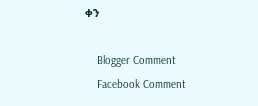ቀን

    Blogger Comment
    Facebook Comment